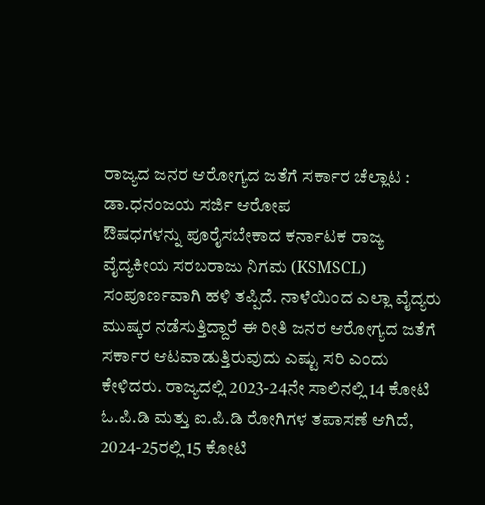ರಾಜ್ಯದ ಜನರ ಆರೋಗ್ಯದ ಜತೆಗೆ ಸರ್ಕಾರ ಚೆಲ್ಲಾಟ : ಡಾ.ಧನಂಜಯ ಸರ್ಜಿ ಆರೋಪ
ಔಷಧಗಳನ್ನು ಪೂರೈಸಬೇಕಾದ ಕರ್ನಾಟಕ ರಾಜ್ಯ ವೈದ್ಯಕೀಯ ಸರಬರಾಜು ನಿಗಮ (KSMSCL) ಸಂಪೂರ್ಣವಾಗಿ ಹಳಿ ತಪ್ಪಿದೆ. ನಾಳೆಯಿಂದ ಎಲ್ಲಾ ವೈದ್ಯರು ಮುಷ್ಕರ ನಡೆಸುತ್ತಿದ್ದಾರೆ ಈ ರೀತಿ ಜನರ ಆರೋಗ್ಯದ ಜತೆಗೆ ಸರ್ಕಾರ ಆಟವಾಡುತ್ತಿರುವುದು ಎಷ್ಟು ಸರಿ ಎಂದು ಕೇಳಿದರು. ರಾಜ್ಯದಲ್ಲಿ 2023-24ನೇ ಸಾಲಿನಲ್ಲಿ 14 ಕೋಟಿ ಓ.ಪಿ.ಡಿ ಮತ್ತು ಐ.ಪಿ.ಡಿ ರೋಗಿಗಳ ತಪಾಸಣೆ ಆಗಿದೆ, 2024-25ರಲ್ಲಿ 15 ಕೋಟಿ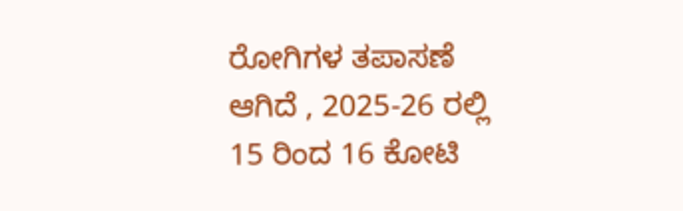ರೋಗಿಗಳ ತಪಾಸಣೆ ಆಗಿದೆ , 2025-26 ರಲ್ಲಿ 15 ರಿಂದ 16 ಕೋಟಿ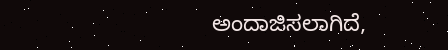ಅಂದಾಜಿಸಲಾಗಿದೆ,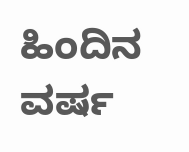ಹಿಂದಿನ ವರ್ಷ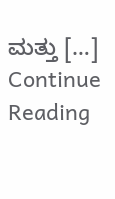ಮತ್ತು […]
Continue Reading